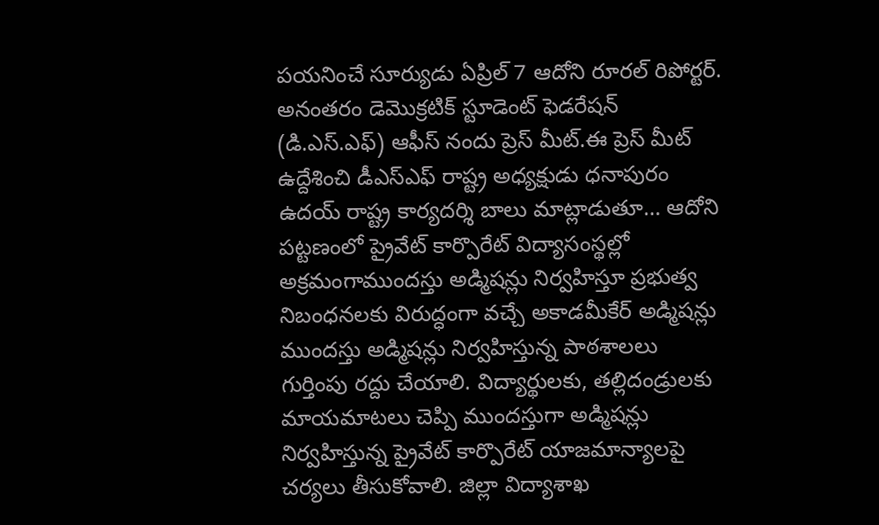పయనించే సూర్యుడు ఏప్రిల్ 7 ఆదోని రూరల్ రిపోర్టర్. అనంతరం డెమొక్రటిక్ స్టూడెంట్ ఫెడరేషన్ (డి.ఎస్.ఎఫ్) ఆఫీస్ నందు ప్రెస్ మీట్.ఈ ప్రెస్ మీట్ ఉద్దేశించి డీఎస్ఎఫ్ రాష్ట్ర అధ్యక్షుడు ధనాపురం ఉదయ్ రాష్ట్ర కార్యదర్శి బాలు మాట్లాడుతూ… ఆదోని పట్టణంలో ప్రైవేట్ కార్పొరేట్ విద్యాసంస్థల్లో అక్రమంగాముందస్తు అడ్మిషన్లు నిర్వహిస్తూ ప్రభుత్వ నిబంధనలకు విరుద్ధంగా వచ్చే అకాడమీకేర్ అడ్మిషన్లు ముందస్తు అడ్మిషన్లు నిర్వహిస్తున్న పాఠశాలలు గుర్తింపు రద్దు చేయాలి. విద్యార్థులకు, తల్లిదండ్రులకు మాయమాటలు చెప్పి ముందస్తుగా అడ్మిషన్లు నిర్వహిస్తున్న ప్రైవేట్ కార్పొరేట్ యాజమాన్యాలపై చర్యలు తీసుకోవాలి. జిల్లా విద్యాశాఖ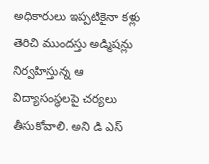అధికారులు ఇప్పటికైనా కళ్లు తెరిచి ముందస్తు అడ్మిషన్లు నిర్వహిస్తున్న ఆ విద్యాసంస్థలపై చర్యలు తీసుకోవాలి. అని డి ఎస్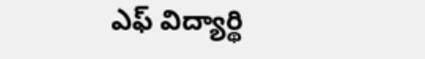ఎఫ్ విద్యార్థి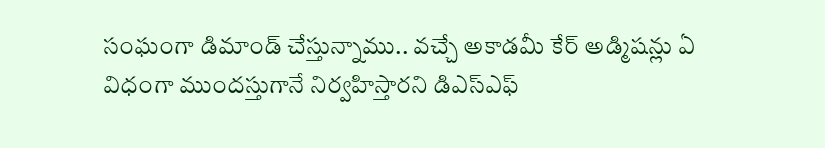సంఘంగా డిమాండ్ చేస్తున్నాము.. వచ్చే అకాడమీ కేర్ అడ్మిషన్లు ఏ విధంగా ముందస్తుగానే నిర్వహిస్తారని డిఎస్ఎఫ్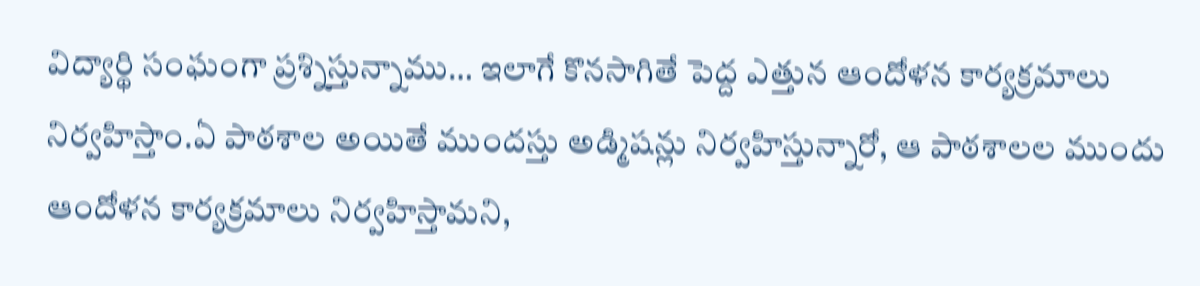విద్యార్థి సంఘంగా ప్రశ్నిస్తున్నాము… ఇలాగే కొనసాగితే పెద్ద ఎత్తున ఆందోళన కార్యక్రమాలు నిర్వహిస్తాం.ఏ పాఠశాల అయితే ముందస్తు అడ్మిషన్లు నిర్వహిస్తున్నారో, ఆ పాఠశాలల ముందు ఆందోళన కార్యక్రమాలు నిర్వహిస్తామని,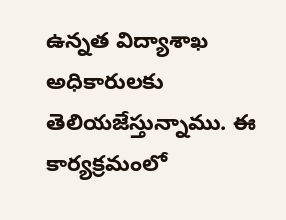ఉన్నత విద్యాశాఖ అధికారులకు తెలియజేస్తున్నాము. ఈ కార్యక్రమంలో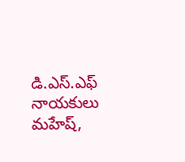డి.ఎస్.ఎఫ్ నాయకులు మహేష్,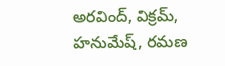అరవింద్, విక్రమ్, హనుమేష్, రమణ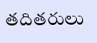తదితరులు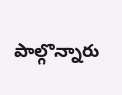పాల్గొన్నారు